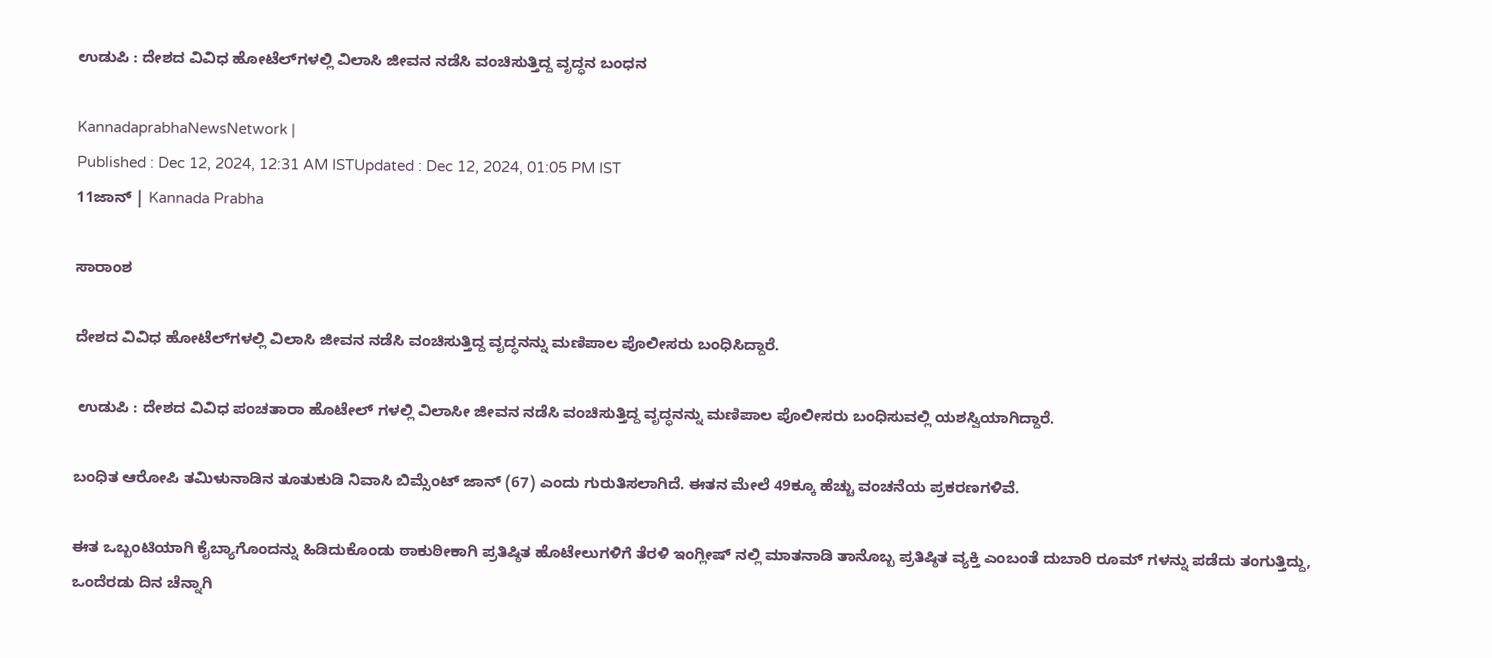ಉಡುಪಿ : ದೇಶದ ವಿವಿಧ ಹೋಟೆಲ್‌ಗಳಲ್ಲಿ ವಿಲಾಸಿ ಜೀವನ ನಡೆಸಿ ವಂಚಿಸುತ್ತಿದ್ದ ವೃದ್ಧನ ಬಂಧನ

KannadaprabhaNewsNetwork |
Published : Dec 12, 2024, 12:31 AM ISTUpdated : Dec 12, 2024, 01:05 PM IST
11ಜಾನ್‌ | Kannada Prabha

ಸಾರಾಂಶ

ದೇಶದ ವಿವಿಧ ಹೋಟೆಲ್‌ಗಳಲ್ಲಿ ವಿಲಾಸಿ ಜೀವನ ನಡೆಸಿ ವಂಚಿಸುತ್ತಿದ್ದ ವೃದ್ಧನನ್ನು ಮಣಿಪಾಲ ಪೊಲೀಸರು ಬಂಧಿಸಿದ್ದಾರೆ.

 ಉಡುಪಿ : ದೇಶದ ವಿವಿಧ ಪಂಚತಾರಾ ಹೊಟೇಲ್ ಗಳಲ್ಲಿ ವಿಲಾಸೀ ಜೀವನ ನಡೆಸಿ ವಂಚಿಸುತ್ತಿದ್ದ ವೃದ್ಧನನ್ನು ಮಣಿಪಾಲ ಪೊಲೀಸರು ಬಂಧಿಸುವಲ್ಲಿ ಯಶಸ್ವಿಯಾಗಿದ್ದಾರೆ.

ಬಂಧಿತ ಆರೋಪಿ ತಮಿಳುನಾಡಿನ ತೂತುಕುಡಿ ನಿವಾಸಿ ಬಿಮ್ಸೆಂಟ್ ಜಾನ್ (67) ಎಂದು ಗುರುತಿಸಲಾಗಿದೆ. ಈತನ ಮೇಲೆ 49ಕ್ಕೂ ಹೆಚ್ಚು ವಂಚನೆಯ ಪ್ರಕರಣಗಳಿವೆ.

ಈತ ಒಬ್ಬಂಟಿಯಾಗಿ ಕೈಬ್ಯಾಗೊಂದನ್ನು ಹಿಡಿದುಕೊಂಡು ಠಾಕುಠೀಕಾಗಿ ಪ್ರತಿಷ್ಠಿತ ಹೊಟೇಲುಗಳಿಗೆ ತೆರಳಿ ಇಂಗ್ಲೀಷ್‌ ನಲ್ಲಿ ಮಾತನಾಡಿ ತಾನೊಬ್ಬ ಪ್ರತಿಷ್ಠಿತ ವ್ಯಕ್ತಿ ಎಂಬಂತೆ ದುಬಾರಿ ರೂಮ್‌ ಗಳನ್ನು ಪಡೆದು ತಂಗುತ್ತಿದ್ದು, ಒಂದೆರಡು ದಿನ ಚೆನ್ನಾಗಿ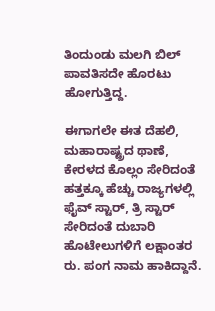ತಿಂದುಂಡು ಮಲಗಿ ಬಿಲ್ ಪಾವತಿಸದೇ ಹೊರಟು ಹೋಗುತ್ತಿದ್ದ.

ಈಗಾಗಲೇ ಈತ ದೆಹಲಿ, ಮಹಾರಾಷ್ಟ್ರದ ಥಾಣೆ, ಕೇರಳದ ಕೊಲ್ಲಂ ಸೇರಿದಂತೆ ಹತ್ತಕ್ಕೂ ಹೆಚ್ಚು ರಾಜ್ಯಗಳಲ್ಲಿ ಫೈವ್‌ ಸ್ಟಾರ್, ತ್ರಿ ಸ್ಟಾರ್ ಸೇರಿದಂತೆ ದುಬಾರಿ ಹೊಟೇಲುಗಳಿಗೆ ಲಕ್ಷಾಂತರ ರು. ಪಂಗ ನಾಮ ಹಾಕಿದ್ದಾನೆ.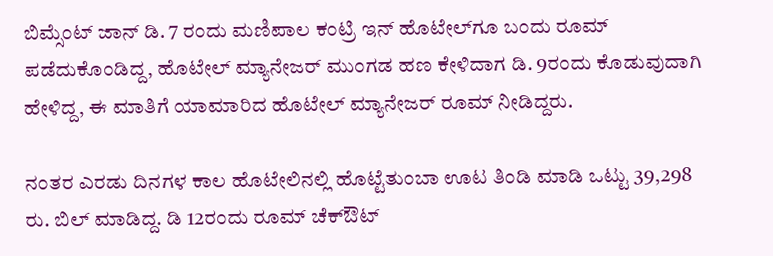ಬಿಮ್ಸೆಂಟ್ ಜಾನ್ ಡಿ. 7 ರಂದು ಮಣಿಪಾಲ ಕಂಟ್ರಿ ಇನ್ ಹೊಟೇಲ್‌ಗೂ ಬಂದು ರೂಮ್ ಪಡೆದುಕೊಂಡಿದ್ದ, ಹೊಟೇಲ್ ಮ್ಯಾನೇಜರ್ ಮುಂಗಡ ಹಣ ಕೇಳಿದಾಗ ಡಿ. 9ರಂದು ಕೊಡುವುದಾಗಿ ಹೇಳಿದ್ದ, ಈ ಮಾತಿಗೆ ಯಾಮಾರಿದ ಹೊಟೇಲ್ ಮ್ಯಾನೇಜರ್ ರೂಮ್‌ ನೀಡಿದ್ದರು.

ನಂತರ ಎರಡು ದಿನಗಳ ಕಾಲ ಹೊಟೇಲಿನಲ್ಲಿ ಹೊಟ್ಟೆತುಂಬಾ ಊಟ ತಿಂಡಿ ಮಾಡಿ ಒಟ್ಟು 39,298 ರು. ಬಿಲ್ ಮಾಡಿದ್ದ. ಡಿ 12ರಂದು ರೂಮ್ ಚೆಕ್‌ಔಟ್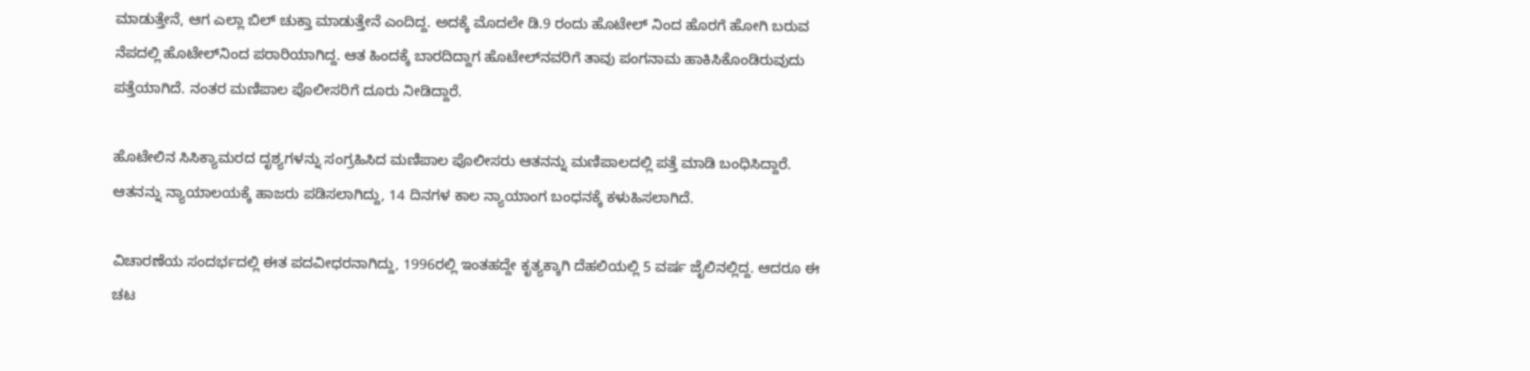ಮಾಡುತ್ತೇನೆ, ಆಗ ಎಲ್ಲಾ ಬಿಲ್ ಚುಕ್ತಾ ಮಾಡುತ್ತೇನೆ ಎಂದಿದ್ದ. ಅದಕ್ಕೆ ಮೊದಲೇ ಡಿ.9 ರಂದು ಹೊಟೇಲ್‌ ನಿಂದ ಹೊರಗೆ ಹೋಗಿ ಬರುವ ನೆಪದಲ್ಲಿ ಹೊಟೇಲ್‌ನಿಂದ ಪರಾರಿಯಾಗಿದ್ದ. ಆತ ಹಿಂದಕ್ಕೆ ಬಾರದಿದ್ದಾಗ ಹೊಟೇಲ್‌ನವರಿಗೆ ತಾವು ಪಂಗನಾಮ ಹಾಕಿಸಿಕೊಂಡಿರುವುದು ಪತ್ತೆಯಾಗಿದೆ. ನಂತರ ಮಣಿಪಾಲ ಪೊಲೀಸರಿಗೆ ದೂರು ನೀಡಿದ್ದಾರೆ.

ಹೊಟೇಲಿನ ಸಿಸಿಕ್ಯಾಮರದ ದೃಶ್ಯಗಳನ್ನು ಸಂಗ್ರಹಿಸಿದ ಮಣಿಪಾಲ ಪೊಲೀಸರು ಆತನನ್ನು ಮಣಿಪಾಲದಲ್ಲಿ ಪತ್ತೆ ಮಾಡಿ ಬಂಧಿಸಿದ್ದಾರೆ. ಆತನನ್ನು ನ್ಯಾಯಾಲಯಕ್ಕೆ ಹಾಜರು ಪಡಿಸಲಾಗಿದ್ದು, 14 ದಿನಗಳ ಕಾಲ ನ್ಯಾಯಾಂಗ ಬಂಧನಕ್ಕೆ ಕಳುಹಿಸಲಾಗಿದೆ.

ವಿಚಾರಣೆಯ ಸಂದರ್ಭದಲ್ಲಿ ಈತ ಪದವೀಧರನಾಗಿದ್ದು, 1996ರಲ್ಲಿ ಇಂತಹದ್ದೇ ಕೃತ್ಯಕ್ಕಾಗಿ ದೆಹಲಿಯಲ್ಲಿ 5 ವರ್ಷ ಜೈಲಿನಲ್ಲಿದ್ದ. ಆದರೂ ಈ ಚಟ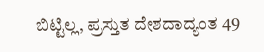ಬಿಟ್ಟಿಲ್ಲ, ಪ್ರಸ್ತುತ ದೇಶದಾದ್ಯಂತ 49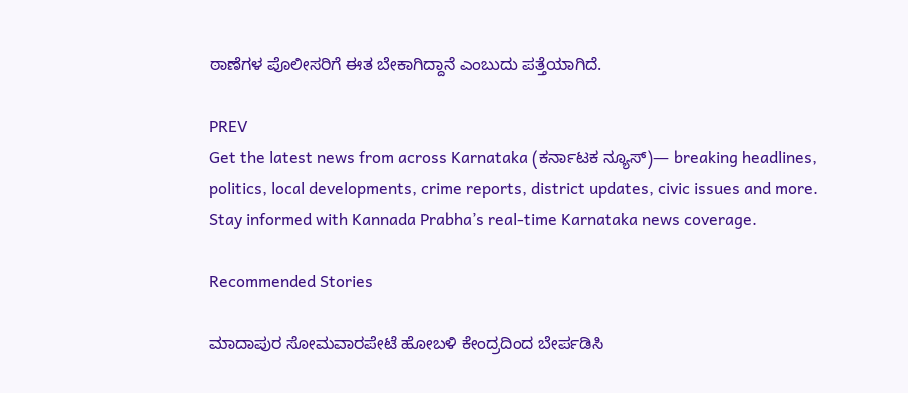ಠಾಣೆಗಳ ಪೊಲೀಸರಿಗೆ ಈತ ಬೇಕಾಗಿದ್ದಾನೆ ಎಂಬುದು ಪತ್ತೆಯಾಗಿದೆ.

PREV
Get the latest news from across Karnataka (ಕರ್ನಾಟಕ ನ್ಯೂಸ್)— breaking headlines, politics, local developments, crime reports, district updates, civic issues and more. Stay informed with Kannada Prabha’s real‑time Karnataka news coverage.

Recommended Stories

ಮಾದಾಪುರ ಸೋಮವಾರಪೇಟೆ ಹೋಬಳಿ ಕೇಂದ್ರದಿಂದ ಬೇರ್ಪಡಿಸಿ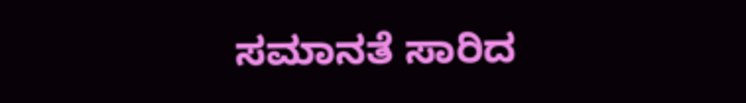ಸಮಾನತೆ ಸಾರಿದ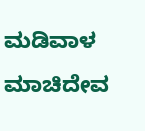ಮಡಿವಾಳ ಮಾಚಿದೇವ